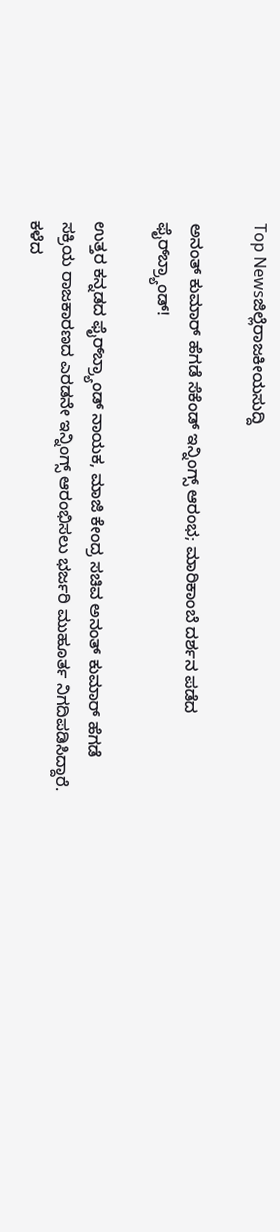Top Newsಜಿಲ್ಲೆರಾಜಕೀಯಸುದ್ದಿ

ಅನಂತ್ ಕುಮಾರ್ ಹೆಗಡೆ ಸೆಕೆಂಡ್ ಇನ್ನಿಂಗ್ಸ್ ಆರಂಭ; ಮಾರಿಕಾಂಬೆ ದರ್ಶನ ಪಡೆದ ಫೈರ್‌ಬ್ರ್ಯಾಂಡ್!

ಉತ್ತರ ಕನ್ನಡದ ಫೈರ್‌ಬ್ರ್ಯಾಂಡ್ ನಾಯಕ, ಮಾಜಿ ಕೇಂದ್ರ ಸಚಿವ ಅನಂತ್ ಕುಮಾರ್ ಹೆಗಡೆ ಸಕ್ರಿಯ ರಾಜಕಾರಣದ ಎರಡನೇ ಇನ್ನಿಂಗ್ಸ್ ಆರಂಭಿಸಲು ಭರ್ಜರಿ ಮುಹೂರ್ತ ನಿಗದಿಪಡಿಸಿದ್ದಾರೆ. ಕಳೆದ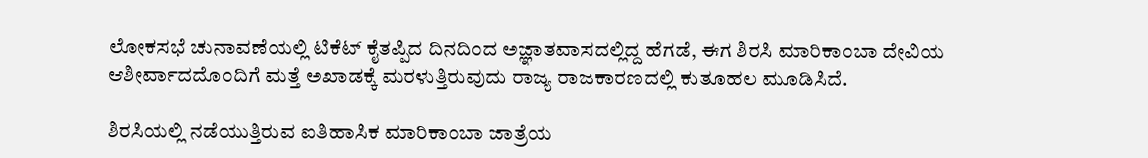ಲೋಕಸಭೆ ಚುನಾವಣೆಯಲ್ಲಿ ಟಿಕೆಟ್ ಕೈತಪ್ಪಿದ ದಿನದಿಂದ ಅಜ್ಞಾತವಾಸದಲ್ಲಿದ್ದ ಹೆಗಡೆ, ಈಗ ಶಿರಸಿ ಮಾರಿಕಾಂಬಾ ದೇವಿಯ ಆಶೀರ್ವಾದದೊಂದಿಗೆ ಮತ್ತೆ ಅಖಾಡಕ್ಕೆ ಮರಳುತ್ತಿರುವುದು ರಾಜ್ಯ ರಾಜಕಾರಣದಲ್ಲಿ ಕುತೂಹಲ ಮೂಡಿಸಿದೆ.

ಶಿರಸಿಯಲ್ಲಿ ನಡೆಯುತ್ತಿರುವ ಐತಿಹಾಸಿಕ ಮಾರಿಕಾಂಬಾ ಜಾತ್ರೆಯ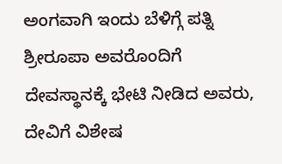ಅಂಗವಾಗಿ ಇಂದು ಬೆಳಿಗ್ಗೆ ಪತ್ನಿ ಶ್ರೀರೂಪಾ ಅವರೊಂದಿಗೆ ದೇವಸ್ಥಾನಕ್ಕೆ ಭೇಟಿ ನೀಡಿದ ಅವರು, ದೇವಿಗೆ ವಿಶೇಷ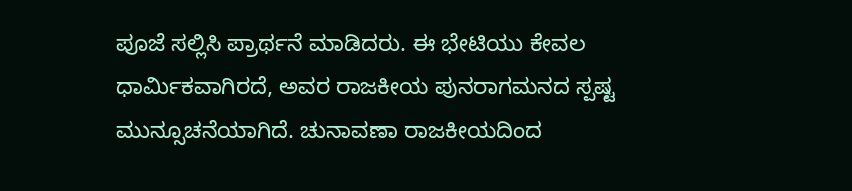ಪೂಜೆ ಸಲ್ಲಿಸಿ ಪ್ರಾರ್ಥನೆ ಮಾಡಿದರು. ಈ ಭೇಟಿಯು ಕೇವಲ ಧಾರ್ಮಿಕವಾಗಿರದೆ, ಅವರ ರಾಜಕೀಯ ಪುನರಾಗಮನದ ಸ್ಪಷ್ಟ ಮುನ್ಸೂಚನೆಯಾಗಿದೆ. ಚುನಾವಣಾ ರಾಜಕೀಯದಿಂದ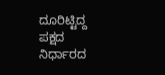ದೂರಿಟ್ಟಿದ್ದ ಪಕ್ಷದ ನಿರ್ಧಾರದ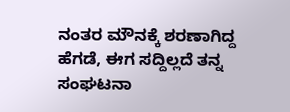ನಂತರ ಮೌನಕ್ಕೆ ಶರಣಾಗಿದ್ದ ಹೆಗಡೆ, ಈಗ ಸದ್ದಿಲ್ಲದೆ ತನ್ನ ಸಂಘಟನಾ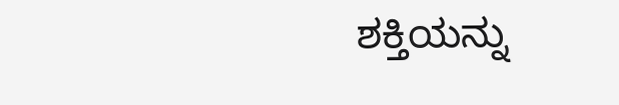ಶಕ್ತಿಯನ್ನು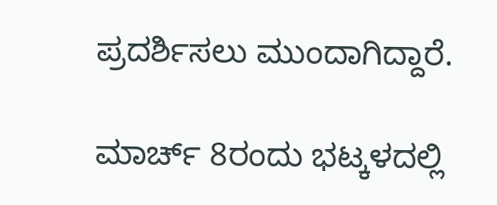ಪ್ರದರ್ಶಿಸಲು ಮುಂದಾಗಿದ್ದಾರೆ.

ಮಾರ್ಚ್ 8ರಂದು ಭಟ್ಕಳದಲ್ಲಿ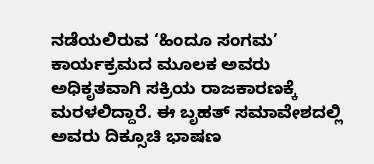ನಡೆಯಲಿರುವ ‘ಹಿಂದೂ ಸಂಗಮ’ ಕಾರ್ಯಕ್ರಮದ ಮೂಲಕ ಅವರು ಅಧಿಕೃತವಾಗಿ ಸಕ್ರಿಯ ರಾಜಕಾರಣಕ್ಕೆ ಮರಳಲಿದ್ದಾರೆ. ಈ ಬೃಹತ್ ಸಮಾವೇಶದಲ್ಲಿ ಅವರು ದಿಕ್ಸೂಚಿ ಭಾಷಣ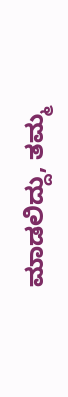ಮಾಡಲಿದ್ದು, ತಮ್ಮ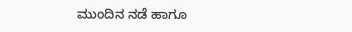ಮುಂದಿನ ನಡೆ ಹಾಗೂ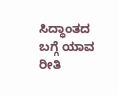ಸಿದ್ಧಾಂತದ ಬಗ್ಗೆ ಯಾವ ರೀತಿ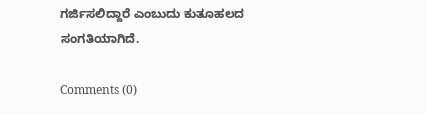ಗರ್ಜಿಸಲಿದ್ದಾರೆ ಎಂಬುದು ಕುತೂಹಲದ ಸಂಗತಿಯಾಗಿದೆ.

Comments (0)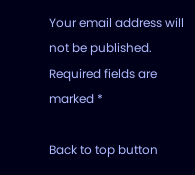Your email address will not be published. Required fields are marked *

Back to top button